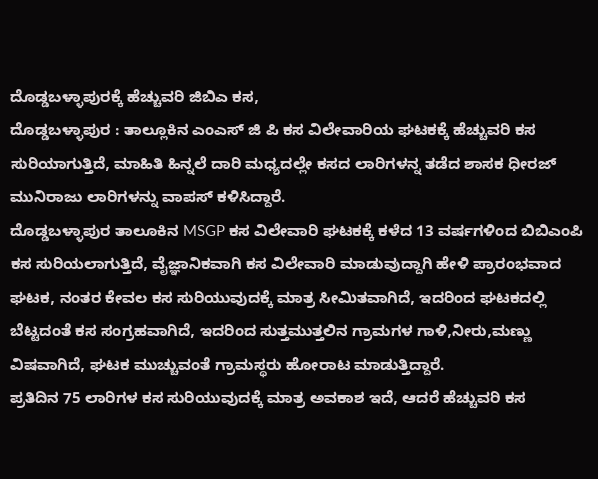ದೊಡ್ಡಬಳ್ಳಾಪುರಕ್ಕೆ ಹೆಚ್ಚುವರಿ ಜಿಬಿಎ ಕಸ,
ದೊಡ್ಡಬಳ್ಳಾಪುರ : ತಾಲ್ಲೂಕಿನ ಎಂಎಸ್ ಜಿ ಪಿ ಕಸ ವಿಲೇವಾರಿಯ ಘಟಕಕ್ಕೆ ಹೆಚ್ಚುವರಿ ಕಸ ಸುರಿಯಾಗುತ್ತಿದೆ, ಮಾಹಿತಿ ಹಿನ್ನಲೆ ದಾರಿ ಮಧ್ಯದಲ್ಲೇ ಕಸದ ಲಾರಿಗಳನ್ನ ತಡೆದ ಶಾಸಕ ಧೀರಜ್ ಮುನಿರಾಜು ಲಾರಿಗಳನ್ನು ವಾಪಸ್ ಕಳಿಸಿದ್ದಾರೆ.
ದೊಡ್ಡಬಳ್ಳಾಪುರ ತಾಲೂಕಿನ MSGP ಕಸ ವಿಲೇವಾರಿ ಘಟಕಕ್ಕೆ ಕಳೆದ 13 ವರ್ಷಗಳಿಂದ ಬಿಬಿಎಂಪಿ ಕಸ ಸುರಿಯಲಾಗುತ್ತಿದೆ, ವೈಜ್ಞಾನಿಕವಾಗಿ ಕಸ ವಿಲೇವಾರಿ ಮಾಡುವುದ್ದಾಗಿ ಹೇಳಿ ಪ್ರಾರಂಭವಾದ ಘಟಕ, ನಂತರ ಕೇವಲ ಕಸ ಸುರಿಯುವುದಕ್ಕೆ ಮಾತ್ರ ಸೀಮಿತವಾಗಿದೆ, ಇದರಿಂದ ಘಟಕದಲ್ಲಿ ಬೆಟ್ಟದಂತೆ ಕಸ ಸಂಗ್ರಹವಾಗಿದೆ, ಇದರಿಂದ ಸುತ್ತಮುತ್ತಲಿನ ಗ್ರಾಮಗಳ ಗಾಳಿ,ನೀರು,ಮಣ್ಣು ವಿಷವಾಗಿದೆ, ಘಟಕ ಮುಚ್ಚುವಂತೆ ಗ್ರಾಮಸ್ಥರು ಹೋರಾಟ ಮಾಡುತ್ತಿದ್ದಾರೆ.
ಪ್ರತಿದಿನ 75 ಲಾರಿಗಳ ಕಸ ಸುರಿಯುವುದಕ್ಕೆ ಮಾತ್ರ ಅವಕಾಶ ಇದೆ, ಆದರೆ ಹೆಚ್ಚುವರಿ ಕಸ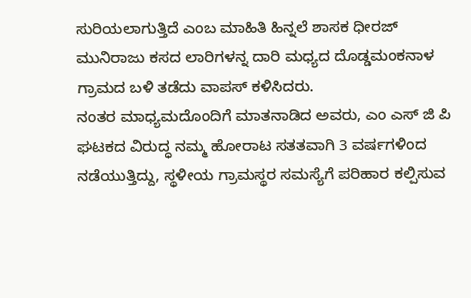ಸುರಿಯಲಾಗುತ್ತಿದೆ ಎಂಬ ಮಾಹಿತಿ ಹಿನ್ನಲೆ ಶಾಸಕ ಧೀರಜ್ ಮುನಿರಾಜು ಕಸದ ಲಾರಿಗಳನ್ನ ದಾರಿ ಮಧ್ಯದ ದೊಡ್ಡಮಂಕನಾಳ ಗ್ರಾಮದ ಬಳಿ ತಡೆದು ವಾಪಸ್ ಕಳಿಸಿದರು.
ನಂತರ ಮಾಧ್ಯಮದೊಂದಿಗೆ ಮಾತನಾಡಿದ ಅವರು, ಎಂ ಎಸ್ ಜಿ ಪಿ ಘಟಕದ ವಿರುದ್ಧ ನಮ್ಮ ಹೋರಾಟ ಸತತವಾಗಿ 3 ವರ್ಷಗಳಿಂದ ನಡೆಯುತ್ತಿದ್ದು, ಸ್ಥಳೀಯ ಗ್ರಾಮಸ್ಥರ ಸಮಸ್ಯೆಗೆ ಪರಿಹಾರ ಕಲ್ಪಿಸುವ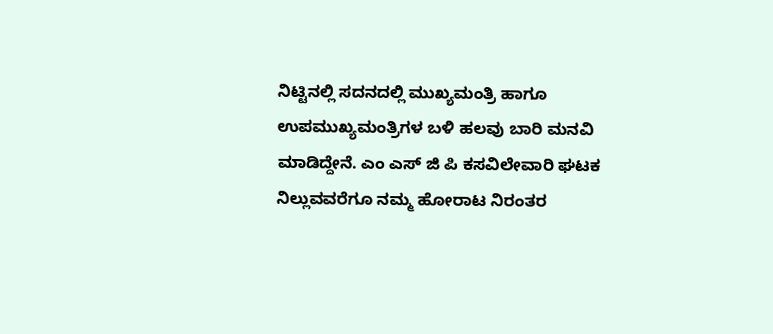ನಿಟ್ಟಿನಲ್ಲಿ ಸದನದಲ್ಲಿ ಮುಖ್ಯಮಂತ್ರಿ ಹಾಗೂ ಉಪಮುಖ್ಯಮಂತ್ರಿಗಳ ಬಳಿ ಹಲವು ಬಾರಿ ಮನವಿ ಮಾಡಿದ್ದೇನೆ. ಎಂ ಎಸ್ ಜಿ ಪಿ ಕಸವಿಲೇವಾರಿ ಘಟಕ ನಿಲ್ಲುವವರೆಗೂ ನಮ್ಮ ಹೋರಾಟ ನಿರಂತರ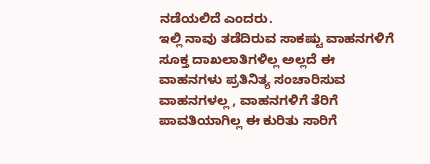ನಡೆಯಲಿದೆ ಎಂದರು.
ಇಲ್ಲಿ ನಾವು ತಡೆದಿರುವ ಸಾಕಷ್ಟು ವಾಹನಗಳಿಗೆ ಸೂಕ್ತ ದಾಖಲಾತಿಗಳಿಲ್ಲ ಅಲ್ಲದೆ ಈ ವಾಹನಗಳು ಪ್ರತಿನಿತ್ಯ ಸಂಚಾರಿಸುವ ವಾಹನಗಳಲ್ಲ , ವಾಹನಗಳಿಗೆ ತೆರಿಗೆ ಪಾವತಿಯಾಗಿಲ್ಲ ಈ ಕುರಿತು ಸಾರಿಗೆ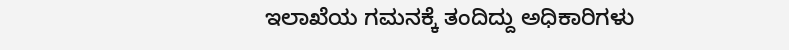ಇಲಾಖೆಯ ಗಮನಕ್ಕೆ ತಂದಿದ್ದು ಅಧಿಕಾರಿಗಳು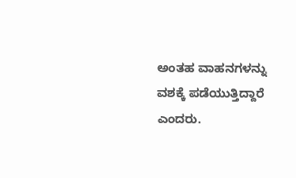ಅಂತಹ ವಾಹನಗಳನ್ನು ವಶಕ್ಕೆ ಪಡೆಯುತ್ತಿದ್ದಾರೆ ಎಂದರು.